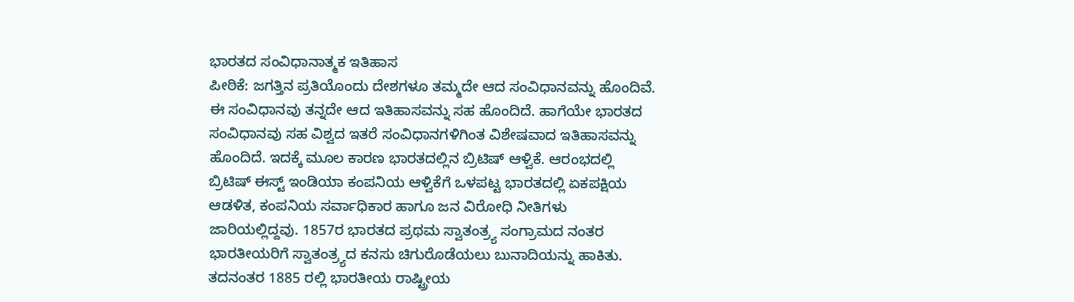ಭಾರತದ ಸಂವಿಧಾನಾತ್ಮಕ ಇತಿಹಾಸ
ಪೀಠಿಕೆ: ಜಗತ್ತಿನ ಪ್ರತಿಯೊಂದು ದೇಶಗಳೂ ತಮ್ಮದೇ ಆದ ಸಂವಿಧಾನವನ್ನು ಹೊಂದಿವೆ. ಈ ಸಂವಿಧಾನವು ತನ್ನದೇ ಆದ ಇತಿಹಾಸವನ್ನು ಸಹ ಹೊಂದಿದೆ. ಹಾಗೆಯೇ ಭಾರತದ ಸಂವಿಧಾನವು ಸಹ ವಿಶ್ವದ ಇತರೆ ಸಂವಿಧಾನಗಳಿಗಿಂತ ವಿಶೇಷವಾದ ಇತಿಹಾಸವನ್ನು ಹೊಂದಿದೆ. ಇದಕ್ಕೆ ಮೂಲ ಕಾರಣ ಭಾರತದಲ್ಲಿನ ಬ್ರಿಟಿಷ್ ಆಳ್ವಿಕೆ. ಆರಂಭದಲ್ಲಿ ಬ್ರಿಟಿಷ್ ಈಸ್ಟ್ ಇಂಡಿಯಾ ಕಂಪನಿಯ ಆಳ್ವಿಕೆಗೆ ಒಳಪಟ್ಟ ಭಾರತದಲ್ಲಿ ಏಕಪಕ್ಷಿಯ ಆಡಳಿತ, ಕಂಪನಿಯ ಸರ್ವಾಧಿಕಾರ ಹಾಗೂ ಜನ ವಿರೋಧಿ ನೀತಿಗಳು ಜಾರಿಯಲ್ಲಿದ್ದವು. 1857ರ ಭಾರತದ ಪ್ರಥಮ ಸ್ವಾತಂತ್ರ್ಯ ಸಂಗ್ರಾಮದ ನಂತರ ಭಾರತೀಯರಿಗೆ ಸ್ವಾತಂತ್ರ್ಯದ ಕನಸು ಚಿಗುರೊಡೆಯಲು ಬುನಾದಿಯನ್ನು ಹಾಕಿತು. ತದನಂತರ 1885 ರಲ್ಲಿ ಭಾರತೀಯ ರಾಷ್ಟ್ರೀಯ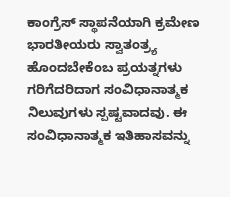ಕಾಂಗ್ರೆಸ್ ಸ್ಥಾಪನೆಯಾಗಿ ಕ್ರಮೇಣ ಭಾರತೀಯರು ಸ್ವಾತಂತ್ರ್ಯ ಹೊಂದಬೇಕೆಂಬ ಪ್ರಯತ್ನಗಳು ಗರಿಗೆದರಿದಾಗ ಸಂವಿಧಾನಾತ್ಮಕ ನಿಲುವುಗಳು ಸ್ಪಷ್ಟವಾದವು. ಈ ಸಂವಿಧಾನಾತ್ಮಕ ಇತಿಹಾಸವನ್ನು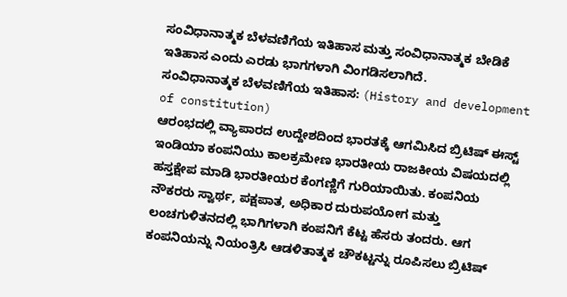ಸಂವಿಧಾನಾತ್ಮಕ ಬೆಳವಣಿಗೆಯ ಇತಿಹಾಸ ಮತ್ತು ಸಂವಿಧಾನಾತ್ಮಕ ಬೇಡಿಕೆ ಇತಿಹಾಸ ಎಂದು ಎರಡು ಭಾಗಗಳಾಗಿ ವಿಂಗಡಿಸಲಾಗಿದೆ.
ಸಂವಿಧಾನಾತ್ಮಕ ಬೆಳವಣಿಗೆಯ ಇತಿಹಾಸ: (History and development of constitution)
ಆರಂಭದಲ್ಲಿ ವ್ಯಾಪಾರದ ಉದ್ದೇಶದಿಂದ ಭಾರತಕ್ಕೆ ಆಗಮಿಸಿದ ಬ್ರಿಟಿಷ್ ಈಸ್ಟ್ ಇಂಡಿಯಾ ಕಂಪನಿಯು ಕಾಲಕ್ರಮೇಣ ಭಾರತೀಯ ರಾಜಕೀಯ ವಿಷಯದಲ್ಲಿ ಹಸ್ತಕ್ಷೇಪ ಮಾಡಿ ಭಾರತೀಯರ ಕೆಂಗಣ್ಣಿಗೆ ಗುರಿಯಾಯಿತು. ಕಂಪನಿಯ ನೌಕರರು ಸ್ವಾರ್ಥ, ಪಕ್ಷಪಾತ, ಅಧಿಕಾರ ದುರುಪಯೋಗ ಮತ್ತು ಲಂಚಗುಳಿತನದಲ್ಲಿ ಭಾಗಿಗಳಾಗಿ ಕಂಪನಿಗೆ ಕೆಟ್ಟ ಹೆಸರು ತಂದರು. ಆಗ ಕಂಪನಿಯನ್ನು ನಿಯಂತ್ರಿಸಿ ಆಡಳಿತಾತ್ಮಕ ಚೌಕಟ್ಟನ್ನು ರೂಪಿಸಲು ಬ್ರಿಟಿಷ್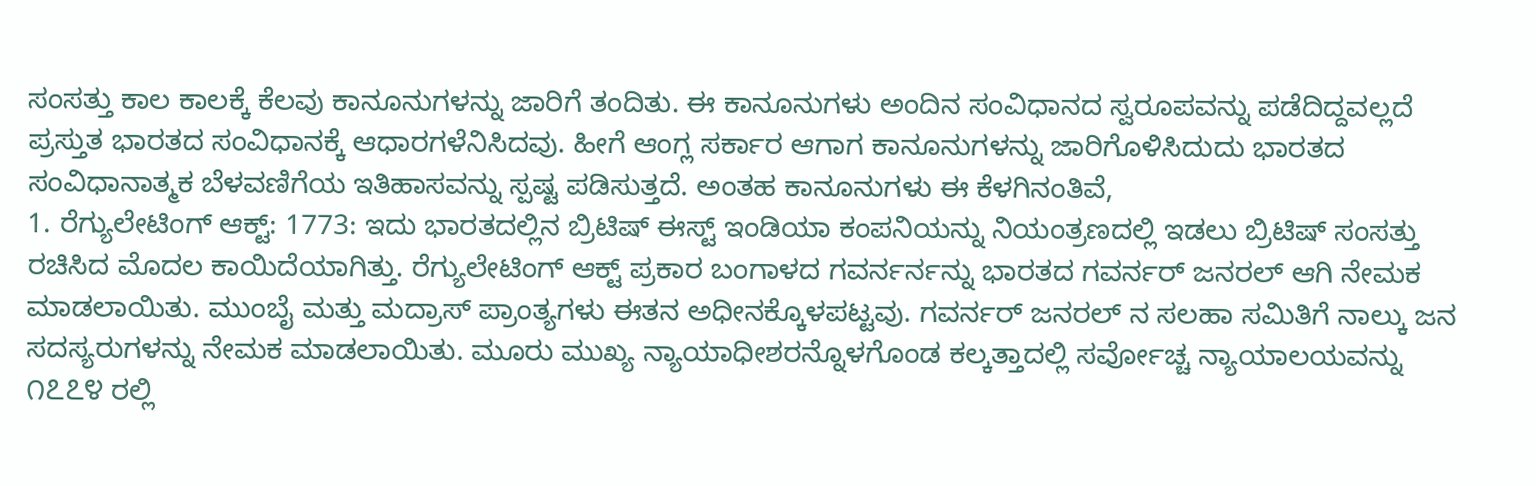ಸಂಸತ್ತು ಕಾಲ ಕಾಲಕ್ಕೆ ಕೆಲವು ಕಾನೂನುಗಳನ್ನು ಜಾರಿಗೆ ತಂದಿತು. ಈ ಕಾನೂನುಗಳು ಅಂದಿನ ಸಂವಿಧಾನದ ಸ್ವರೂಪವನ್ನು ಪಡೆದಿದ್ದವಲ್ಲದೆ ಪ್ರಸ್ತುತ ಭಾರತದ ಸಂವಿಧಾನಕ್ಕೆ ಆಧಾರಗಳೆನಿಸಿದವು. ಹೀಗೆ ಆಂಗ್ಲ ಸರ್ಕಾರ ಆಗಾಗ ಕಾನೂನುಗಳನ್ನು ಜಾರಿಗೊಳಿಸಿದುದು ಭಾರತದ ಸಂವಿಧಾನಾತ್ಮಕ ಬೆಳವಣಿಗೆಯ ಇತಿಹಾಸವನ್ನು ಸ್ಪಷ್ಟ ಪಡಿಸುತ್ತದೆ. ಅಂತಹ ಕಾನೂನುಗಳು ಈ ಕೆಳಗಿನಂತಿವೆ,
1. ರೆಗ್ಯುಲೇಟಿಂಗ್ ಆಕ್ಟ್: 1773: ಇದು ಭಾರತದಲ್ಲಿನ ಬ್ರಿಟಿಷ್ ಈಸ್ಟ್ ಇಂಡಿಯಾ ಕಂಪನಿಯನ್ನು ನಿಯಂತ್ರಣದಲ್ಲಿ ಇಡಲು ಬ್ರಿಟಿಷ್ ಸಂಸತ್ತು ರಚಿಸಿದ ಮೊದಲ ಕಾಯಿದೆಯಾಗಿತ್ತು. ರೆಗ್ಯುಲೇಟಿಂಗ್ ಆಕ್ಟ್ ಪ್ರಕಾರ ಬಂಗಾಳದ ಗವರ್ನರ್ನನ್ನು ಭಾರತದ ಗವರ್ನರ್ ಜನರಲ್ ಆಗಿ ನೇಮಕ ಮಾಡಲಾಯಿತು. ಮುಂಬೈ ಮತ್ತು ಮದ್ರಾಸ್ ಪ್ರಾಂತ್ಯಗಳು ಈತನ ಅಧೀನಕ್ಕೊಳಪಟ್ಟವು. ಗವರ್ನರ್ ಜನರಲ್ ನ ಸಲಹಾ ಸಮಿತಿಗೆ ನಾಲ್ಕು ಜನ ಸದಸ್ಯರುಗಳನ್ನು ನೇಮಕ ಮಾಡಲಾಯಿತು. ಮೂರು ಮುಖ್ಯ ನ್ಯಾಯಾಧೀಶರನ್ನೊಳಗೊಂಡ ಕಲ್ಕತ್ತಾದಲ್ಲಿ ಸರ್ವೋಚ್ಚ ನ್ಯಾಯಾಲಯವನ್ನು ೧೭೭೪ ರಲ್ಲಿ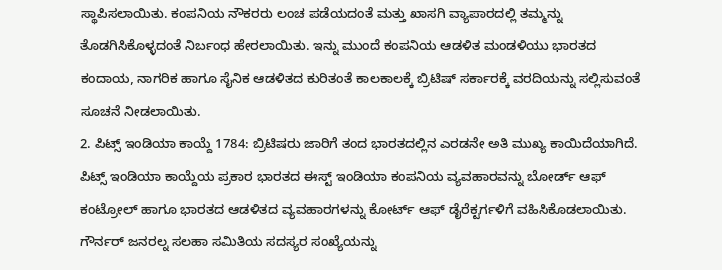ಸ್ಥಾಪಿಸಲಾಯಿತು. ಕಂಪನಿಯ ನೌಕರರು ಲಂಚ ಪಡೆಯದಂತೆ ಮತ್ತು ಖಾಸಗಿ ವ್ಯಾಪಾರದಲ್ಲಿ ತಮ್ಮನ್ನು ತೊಡಗಿಸಿಕೊಳ್ಳದಂತೆ ನಿರ್ಬಂಧ ಹೇರಲಾಯಿತು. ಇನ್ನು ಮುಂದೆ ಕಂಪನಿಯ ಆಡಳಿತ ಮಂಡಳಿಯು ಭಾರತದ ಕಂದಾಯ, ನಾಗರಿಕ ಹಾಗೂ ಸೈನಿಕ ಆಡಳಿತದ ಕುರಿತಂತೆ ಕಾಲಕಾಲಕ್ಕೆ ಬ್ರಿಟಿಷ್ ಸರ್ಕಾರಕ್ಕೆ ವರದಿಯನ್ನು ಸಲ್ಲಿಸುವಂತೆ ಸೂಚನೆ ನೀಡಲಾಯಿತು.
2. ಪಿಟ್ಸ್ ಇಂಡಿಯಾ ಕಾಯ್ದೆ 1784: ಬ್ರಿಟಿಷರು ಜಾರಿಗೆ ತಂದ ಭಾರತದಲ್ಲಿನ ಎರಡನೇ ಅತಿ ಮುಖ್ಯ ಕಾಯಿದೆಯಾಗಿದೆ. ಪಿಟ್ಸ್ ಇಂಡಿಯಾ ಕಾಯ್ದೆಯ ಪ್ರಕಾರ ಭಾರತದ ಈಸ್ಟ್ ಇಂಡಿಯಾ ಕಂಪನಿಯ ವ್ಯವಹಾರವನ್ನು ಬೋರ್ಡ್ ಆಫ್ ಕಂಟ್ರೋಲ್ ಹಾಗೂ ಭಾರತದ ಆಡಳಿತದ ವ್ಯವಹಾರಗಳನ್ನು ಕೋರ್ಟ್ ಆಫ್ ಡೈರೆಕ್ಟರ್ಗಳಿಗೆ ವಹಿಸಿಕೊಡಲಾಯಿತು. ಗೌರ್ನರ್ ಜನರಲ್ನ ಸಲಹಾ ಸಮಿತಿಯ ಸದಸ್ಯರ ಸಂಖ್ಯೆಯನ್ನು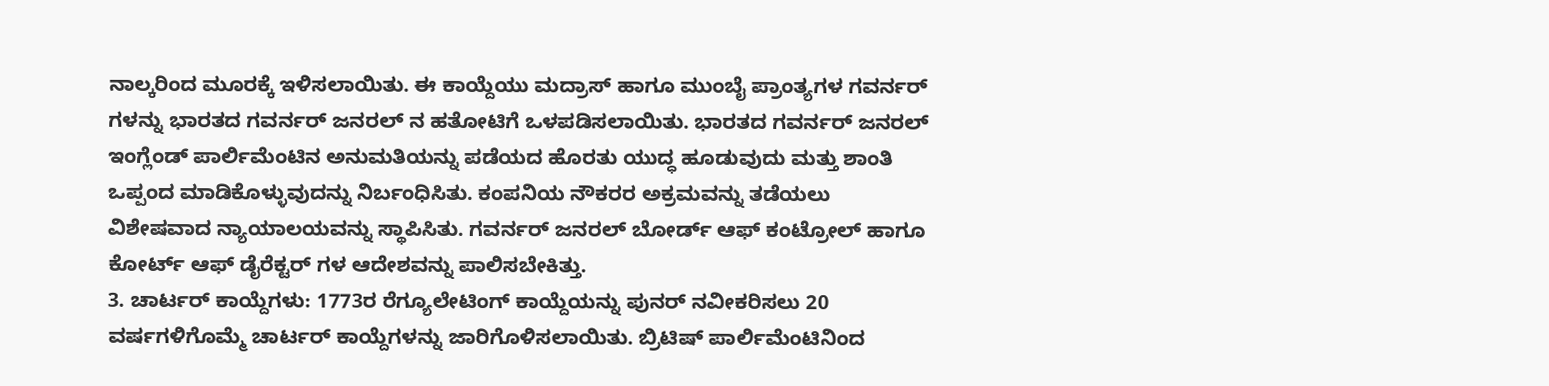ನಾಲ್ಕರಿಂದ ಮೂರಕ್ಕೆ ಇಳಿಸಲಾಯಿತು. ಈ ಕಾಯ್ದೆಯು ಮದ್ರಾಸ್ ಹಾಗೂ ಮುಂಬೈ ಪ್ರಾಂತ್ಯಗಳ ಗವರ್ನರ್ ಗಳನ್ನು ಭಾರತದ ಗವರ್ನರ್ ಜನರಲ್ ನ ಹತೋಟಿಗೆ ಒಳಪಡಿಸಲಾಯಿತು. ಭಾರತದ ಗವರ್ನರ್ ಜನರಲ್ ಇಂಗ್ಲೆಂಡ್ ಪಾರ್ಲಿಮೆಂಟಿನ ಅನುಮತಿಯನ್ನು ಪಡೆಯದ ಹೊರತು ಯುದ್ಧ ಹೂಡುವುದು ಮತ್ತು ಶಾಂತಿ ಒಪ್ಪಂದ ಮಾಡಿಕೊಳ್ಳುವುದನ್ನು ನಿರ್ಬಂಧಿಸಿತು. ಕಂಪನಿಯ ನೌಕರರ ಅಕ್ರಮವನ್ನು ತಡೆಯಲು ವಿಶೇಷವಾದ ನ್ಯಾಯಾಲಯವನ್ನು ಸ್ಥಾಪಿಸಿತು. ಗವರ್ನರ್ ಜನರಲ್ ಬೋರ್ಡ್ ಆಫ್ ಕಂಟ್ರೋಲ್ ಹಾಗೂ ಕೋರ್ಟ್ ಆಫ್ ಡೈರೆಕ್ಟರ್ ಗಳ ಆದೇಶವನ್ನು ಪಾಲಿಸಬೇಕಿತ್ತು.
3. ಚಾರ್ಟರ್ ಕಾಯ್ದೆಗಳು: 1773ರ ರೆಗ್ಯೂಲೇಟಿಂಗ್ ಕಾಯ್ದೆಯನ್ನು ಪುನರ್ ನವೀಕರಿಸಲು 20 ವರ್ಷಗಳಿಗೊಮ್ಮೆ ಚಾರ್ಟರ್ ಕಾಯ್ದೆಗಳನ್ನು ಜಾರಿಗೊಳಿಸಲಾಯಿತು. ಬ್ರಿಟಿಷ್ ಪಾರ್ಲಿಮೆಂಟಿನಿಂದ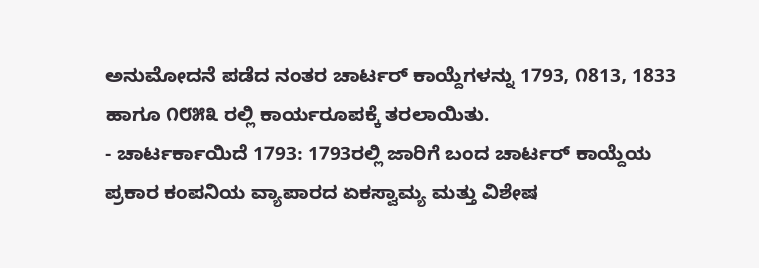ಅನುಮೋದನೆ ಪಡೆದ ನಂತರ ಚಾರ್ಟರ್ ಕಾಯ್ದೆಗಳನ್ನು 1793, ೧813, 1833 ಹಾಗೂ ೧೮೫೩ ರಲ್ಲಿ ಕಾರ್ಯರೂಪಕ್ಕೆ ತರಲಾಯಿತು.
- ಚಾರ್ಟರ್ಕಾಯಿದೆ 1793: 1793ರಲ್ಲಿ ಜಾರಿಗೆ ಬಂದ ಚಾರ್ಟರ್ ಕಾಯ್ದೆಯ ಪ್ರಕಾರ ಕಂಪನಿಯ ವ್ಯಾಪಾರದ ಏಕಸ್ವಾಮ್ಯ ಮತ್ತು ವಿಶೇಷ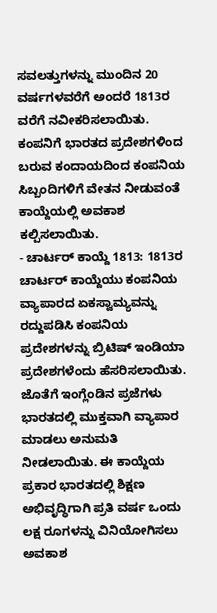ಸವಲತ್ತುಗಳನ್ನು ಮುಂದಿನ 20 ವರ್ಷಗಳವರೆಗೆ ಅಂದರೆ 1813ರ ವರೆಗೆ ನವೀಕರಿಸಲಾಯಿತು. ಕಂಪನಿಗೆ ಭಾರತದ ಪ್ರದೇಶಗಳಿಂದ ಬರುವ ಕಂದಾಯದಿಂದ ಕಂಪನಿಯ ಸಿಬ್ಬಂದಿಗಳಿಗೆ ವೇತನ ನೀಡುವಂತೆ ಕಾಯ್ದೆಯಲ್ಲಿ ಅವಕಾಶ ಕಲ್ಪಿಸಲಾಯಿತು.
- ಚಾರ್ಟರ್ ಕಾಯ್ದೆ 1813: 1813ರ ಚಾರ್ಟರ್ ಕಾಯ್ದೆಯು ಕಂಪನಿಯ ವ್ಯಾಪಾರದ ಏಕಸ್ವಾಮ್ಯವನ್ನು ರದ್ದುಪಡಿಸಿ ಕಂಪನಿಯ ಪ್ರದೇಶಗಳನ್ನು ಬ್ರಿಟಿಷ್ ಇಂಡಿಯಾ ಪ್ರದೇಶಗಳೆಂದು ಹೆಸರಿಸಲಾಯಿತು. ಜೊತೆಗೆ ಇಂಗ್ಲೆಂಡಿನ ಪ್ರಜೆಗಳು ಭಾರತದಲ್ಲಿ ಮುಕ್ತವಾಗಿ ವ್ಯಾಪಾರ ಮಾಡಲು ಅನುಮತಿ ನೀಡಲಾಯಿತು. ಈ ಕಾಯ್ದೆಯ ಪ್ರಕಾರ ಭಾರತದಲ್ಲಿ ಶಿಕ್ಷಣ ಅಭಿವೃದ್ಧಿಗಾಗಿ ಪ್ರತಿ ವರ್ಷ ಒಂದು ಲಕ್ಷ ರೂಗಳನ್ನು ವಿನಿಯೋಗಿಸಲು ಅವಕಾಶ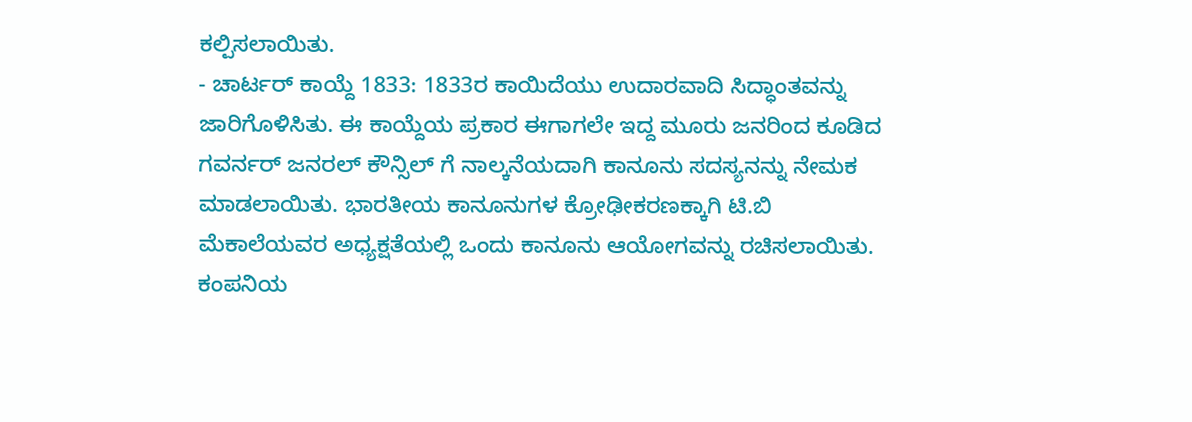ಕಲ್ಪಿಸಲಾಯಿತು.
- ಚಾರ್ಟರ್ ಕಾಯ್ದೆ 1833: 1833ರ ಕಾಯಿದೆಯು ಉದಾರವಾದಿ ಸಿದ್ಧಾಂತವನ್ನು ಜಾರಿಗೊಳಿಸಿತು. ಈ ಕಾಯ್ದೆಯ ಪ್ರಕಾರ ಈಗಾಗಲೇ ಇದ್ದ ಮೂರು ಜನರಿಂದ ಕೂಡಿದ ಗವರ್ನರ್ ಜನರಲ್ ಕೌನ್ಸಿಲ್ ಗೆ ನಾಲ್ಕನೆಯದಾಗಿ ಕಾನೂನು ಸದಸ್ಯನನ್ನು ನೇಮಕ ಮಾಡಲಾಯಿತು. ಭಾರತೀಯ ಕಾನೂನುಗಳ ಕ್ರೋಢೀಕರಣಕ್ಕಾಗಿ ಟಿ.ಬಿ ಮೆಕಾಲೆಯವರ ಅಧ್ಯಕ್ಷತೆಯಲ್ಲಿ ಒಂದು ಕಾನೂನು ಆಯೋಗವನ್ನು ರಚಿಸಲಾಯಿತು. ಕಂಪನಿಯ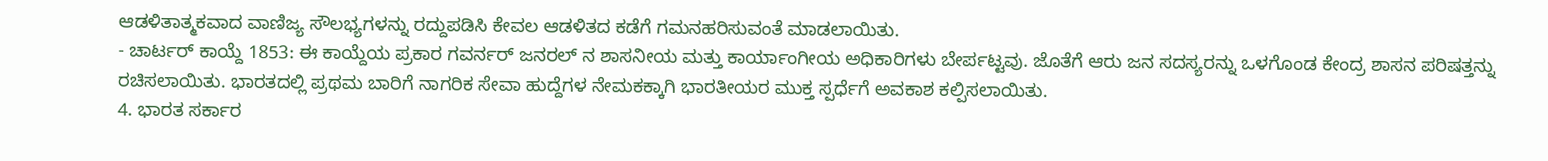ಆಡಳಿತಾತ್ಮಕವಾದ ವಾಣಿಜ್ಯ ಸೌಲಭ್ಯಗಳನ್ನು ರದ್ದುಪಡಿಸಿ ಕೇವಲ ಆಡಳಿತದ ಕಡೆಗೆ ಗಮನಹರಿಸುವಂತೆ ಮಾಡಲಾಯಿತು.
- ಚಾರ್ಟರ್ ಕಾಯ್ದೆ 1853: ಈ ಕಾಯ್ದೆಯ ಪ್ರಕಾರ ಗವರ್ನರ್ ಜನರಲ್ ನ ಶಾಸನೀಯ ಮತ್ತು ಕಾರ್ಯಾಂಗೀಯ ಅಧಿಕಾರಿಗಳು ಬೇರ್ಪಟ್ಟವು. ಜೊತೆಗೆ ಆರು ಜನ ಸದಸ್ಯರನ್ನು ಒಳಗೊಂಡ ಕೇಂದ್ರ ಶಾಸನ ಪರಿಷತ್ತನ್ನು ರಚಿಸಲಾಯಿತು. ಭಾರತದಲ್ಲಿ ಪ್ರಥಮ ಬಾರಿಗೆ ನಾಗರಿಕ ಸೇವಾ ಹುದ್ದೆಗಳ ನೇಮಕಕ್ಕಾಗಿ ಭಾರತೀಯರ ಮುಕ್ತ ಸ್ಪರ್ಧೆಗೆ ಅವಕಾಶ ಕಲ್ಪಿಸಲಾಯಿತು.
4. ಭಾರತ ಸರ್ಕಾರ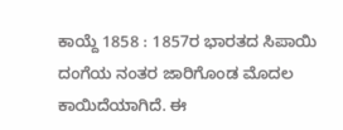ಕಾಯ್ದೆ 1858 : 1857ರ ಭಾರತದ ಸಿಪಾಯಿ ದಂಗೆಯ ನಂತರ ಜಾರಿಗೊಂಡ ಮೊದಲ ಕಾಯಿದೆಯಾಗಿದೆ. ಈ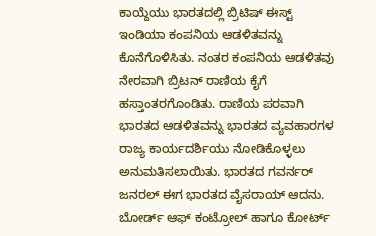ಕಾಯ್ದೆಯು ಭಾರತದಲ್ಲಿ ಬ್ರಿಟಿಷ್ ಈಸ್ಟ್ ಇಂಡಿಯಾ ಕಂಪನಿಯ ಆಡಳಿತವನ್ನು ಕೊನೆಗೊಳಿಸಿತು. ನಂತರ ಕಂಪನಿಯ ಆಡಳಿತವು ನೇರವಾಗಿ ಬ್ರಿಟನ್ ರಾಣಿಯ ಕೈಗೆ ಹಸ್ತಾಂತರಗೊಂಡಿತು. ರಾಣಿಯ ಪರವಾಗಿ ಭಾರತದ ಆಡಳಿತವನ್ನು ಭಾರತದ ವ್ಯವಹಾರಗಳ ರಾಜ್ಯ ಕಾರ್ಯದರ್ಶಿಯು ನೋಡಿಕೊಳ್ಳಲು ಅನುಮತಿಸಲಾಯಿತು. ಭಾರತದ ಗವರ್ನರ್ ಜನರಲ್ ಈಗ ಭಾರತದ ವೈಸರಾಯ್ ಆದನು. ಬೋರ್ಡ್ ಆಫ್ ಕಂಟ್ರೋಲ್ ಹಾಗೂ ಕೋರ್ಟ್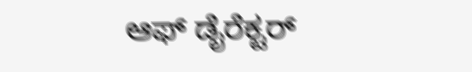ಆಫ್ ಡೈರೆಕ್ಟರ್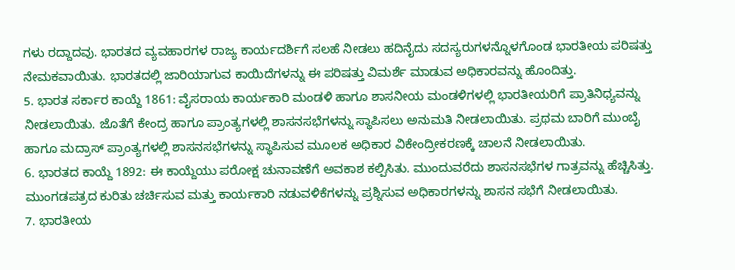ಗಳು ರದ್ದಾದವು. ಭಾರತದ ವ್ಯವಹಾರಗಳ ರಾಜ್ಯ ಕಾರ್ಯದರ್ಶಿಗೆ ಸಲಹೆ ನೀಡಲು ಹದಿನೈದು ಸದಸ್ಯರುಗಳನ್ನೊಳಗೊಂಡ ಭಾರತೀಯ ಪರಿಷತ್ತು ನೇಮಕವಾಯಿತು. ಭಾರತದಲ್ಲಿ ಜಾರಿಯಾಗುವ ಕಾಯಿದೆಗಳನ್ನು ಈ ಪರಿಷತ್ತು ವಿಮರ್ಶೆ ಮಾಡುವ ಅಧಿಕಾರವನ್ನು ಹೊಂದಿತ್ತು.
5. ಭಾರತ ಸರ್ಕಾರ ಕಾಯ್ದೆ 1861: ವೈಸರಾಯ ಕಾರ್ಯಕಾರಿ ಮಂಡಳಿ ಹಾಗೂ ಶಾಸನೀಯ ಮಂಡಳಿಗಳಲ್ಲಿ ಭಾರತೀಯರಿಗೆ ಪ್ರಾತಿನಿಧ್ಯವನ್ನು ನೀಡಲಾಯಿತು. ಜೊತೆಗೆ ಕೇಂದ್ರ ಹಾಗೂ ಪ್ರಾಂತ್ಯಗಳಲ್ಲಿ ಶಾಸನಸಭೆಗಳನ್ನು ಸ್ಥಾಪಿಸಲು ಅನುಮತಿ ನೀಡಲಾಯಿತು. ಪ್ರಥಮ ಬಾರಿಗೆ ಮುಂಬೈ ಹಾಗೂ ಮದ್ರಾಸ್ ಪ್ರಾಂತ್ಯಗಳಲ್ಲಿ ಶಾಸನಸಭೆಗಳನ್ನು ಸ್ಥಾಪಿಸುವ ಮೂಲಕ ಅಧಿಕಾರ ವಿಕೇಂದ್ರೀಕರಣಕ್ಕೆ ಚಾಲನೆ ನೀಡಲಾಯಿತು.
6. ಭಾರತದ ಕಾಯ್ದೆ 1892: ಈ ಕಾಯ್ದೆಯು ಪರೋಕ್ಷ ಚುನಾವಣೆಗೆ ಅವಕಾಶ ಕಲ್ಪಿಸಿತು. ಮುಂದುವರೆದು ಶಾಸನಸಭೆಗಳ ಗಾತ್ರವನ್ನು ಹೆಚ್ಚಿಸಿತ್ತು. ಮುಂಗಡಪತ್ರದ ಕುರಿತು ಚರ್ಚಿಸುವ ಮತ್ತು ಕಾರ್ಯಕಾರಿ ನಡುವಳಿಕೆಗಳನ್ನು ಪ್ರಶ್ನಿಸುವ ಅಧಿಕಾರಗಳನ್ನು ಶಾಸನ ಸಭೆಗೆ ನೀಡಲಾಯಿತು.
7. ಭಾರತೀಯ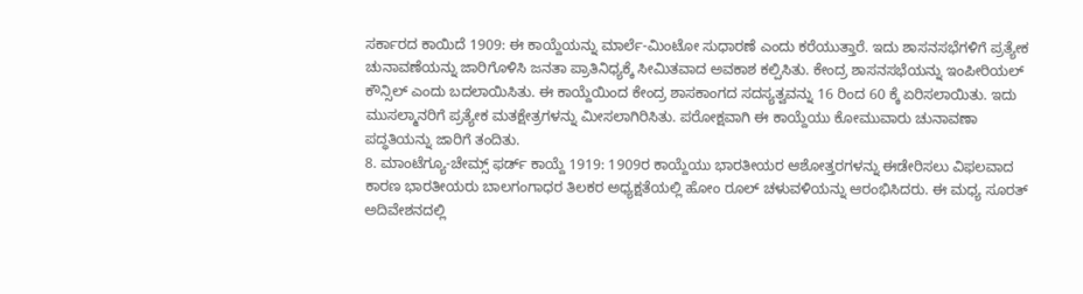ಸರ್ಕಾರದ ಕಾಯಿದೆ 1909: ಈ ಕಾಯ್ದೆಯನ್ನು ಮಾರ್ಲೆ-ಮಿಂಟೋ ಸುಧಾರಣೆ ಎಂದು ಕರೆಯುತ್ತಾರೆ. ಇದು ಶಾಸನಸಭೆಗಳಿಗೆ ಪ್ರತ್ಯೇಕ ಚುನಾವಣೆಯನ್ನು ಜಾರಿಗೊಳಿಸಿ ಜನತಾ ಪ್ರಾತಿನಿಧ್ಯಕ್ಕೆ ಸೀಮಿತವಾದ ಅವಕಾಶ ಕಲ್ಪಿಸಿತು. ಕೇಂದ್ರ ಶಾಸನಸಭೆಯನ್ನು ಇಂಪೀರಿಯಲ್ ಕೌನ್ಸಿಲ್ ಎಂದು ಬದಲಾಯಿಸಿತು. ಈ ಕಾಯ್ದೆಯಿಂದ ಕೇಂದ್ರ ಶಾಸಕಾಂಗದ ಸದಸ್ಯತ್ವವನ್ನು 16 ರಿಂದ 60 ಕ್ಕೆ ಏರಿಸಲಾಯಿತು. ಇದು ಮುಸಲ್ಮಾನರಿಗೆ ಪ್ರತ್ಯೇಕ ಮತಕ್ಷೇತ್ರಗಳನ್ನು ಮೀಸಲಾಗಿರಿಸಿತು. ಪರೋಕ್ಷವಾಗಿ ಈ ಕಾಯ್ದೆಯು ಕೋಮುವಾರು ಚುನಾವಣಾ ಪದ್ಧತಿಯನ್ನು ಜಾರಿಗೆ ತಂದಿತು.
8. ಮಾಂಟೆಗ್ಯೂ-ಚೇಮ್ಸ್ ಫರ್ಡ್ ಕಾಯ್ದೆ 1919: 1909ರ ಕಾಯ್ದೆಯು ಭಾರತೀಯರ ಆಶೋತ್ತರಗಳನ್ನು ಈಡೇರಿಸಲು ವಿಫಲವಾದ ಕಾರಣ ಭಾರತೀಯರು ಬಾಲಗಂಗಾಧರ ತಿಲಕರ ಅಧ್ಯಕ್ಷತೆಯಲ್ಲಿ ಹೋಂ ರೂಲ್ ಚಳುವಳಿಯನ್ನು ಆರಂಭಿಸಿದರು. ಈ ಮಧ್ಯ ಸೂರತ್ ಅದಿವೇಶನದಲ್ಲಿ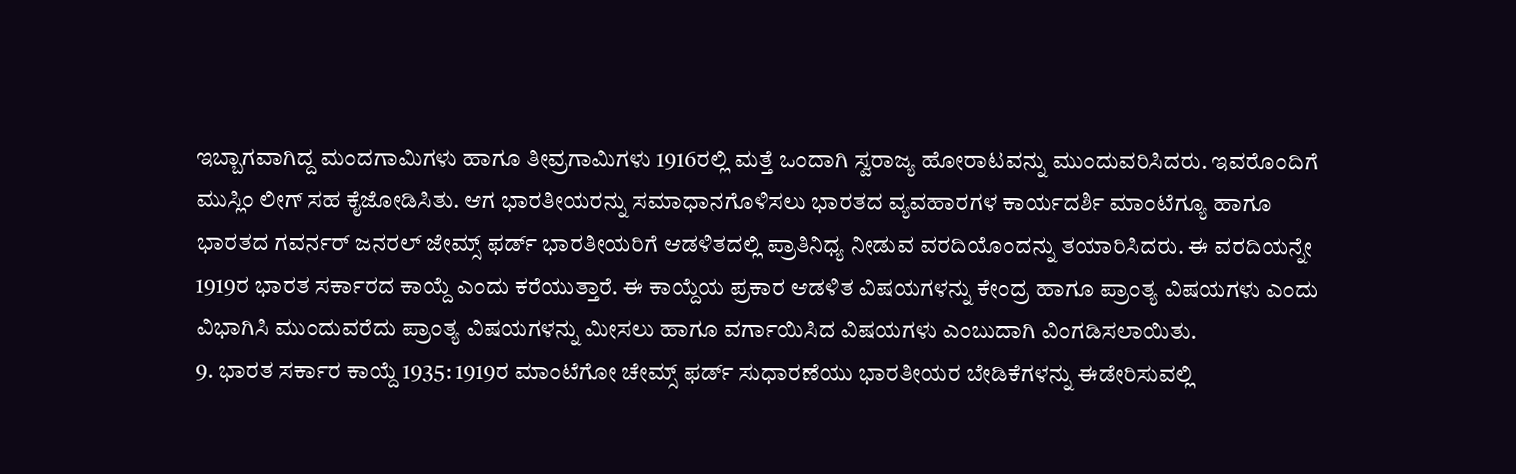ಇಬ್ಬಾಗವಾಗಿದ್ದ ಮಂದಗಾಮಿಗಳು ಹಾಗೂ ತೀವ್ರಗಾಮಿಗಳು 1916ರಲ್ಲಿ ಮತ್ತೆ ಒಂದಾಗಿ ಸ್ವರಾಜ್ಯ ಹೋರಾಟವನ್ನು ಮುಂದುವರಿಸಿದರು. ಇವರೊಂದಿಗೆ ಮುಸ್ಲಿಂ ಲೀಗ್ ಸಹ ಕೈಜೋಡಿಸಿತು. ಆಗ ಭಾರತೀಯರನ್ನು ಸಮಾಧಾನಗೊಳಿಸಲು ಭಾರತದ ವ್ಯವಹಾರಗಳ ಕಾರ್ಯದರ್ಶಿ ಮಾಂಟೆಗ್ಯೂ ಹಾಗೂ ಭಾರತದ ಗವರ್ನರ್ ಜನರಲ್ ಜೇಮ್ಸ್ ಫರ್ಡ್ ಭಾರತೀಯರಿಗೆ ಆಡಳಿತದಲ್ಲಿ ಪ್ರಾತಿನಿಧ್ಯ ನೀಡುವ ವರದಿಯೊಂದನ್ನು ತಯಾರಿಸಿದರು. ಈ ವರದಿಯನ್ನೇ 1919ರ ಭಾರತ ಸರ್ಕಾರದ ಕಾಯ್ದೆ ಎಂದು ಕರೆಯುತ್ತಾರೆ. ಈ ಕಾಯ್ದೆಯ ಪ್ರಕಾರ ಆಡಳಿತ ವಿಷಯಗಳನ್ನು ಕೇಂದ್ರ ಹಾಗೂ ಪ್ರಾಂತ್ಯ ವಿಷಯಗಳು ಎಂದು ವಿಭಾಗಿಸಿ ಮುಂದುವರೆದು ಪ್ರಾಂತ್ಯ ವಿಷಯಗಳನ್ನು ಮೀಸಲು ಹಾಗೂ ವರ್ಗಾಯಿಸಿದ ವಿಷಯಗಳು ಎಂಬುದಾಗಿ ವಿಂಗಡಿಸಲಾಯಿತು.
9. ಭಾರತ ಸರ್ಕಾರ ಕಾಯ್ದೆ 1935: 1919ರ ಮಾಂಟೆಗೋ ಚೇಮ್ಸ್ ಫರ್ಡ್ ಸುಧಾರಣೆಯು ಭಾರತೀಯರ ಬೇಡಿಕೆಗಳನ್ನು ಈಡೇರಿಸುವಲ್ಲಿ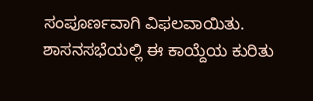ಸಂಪೂರ್ಣವಾಗಿ ವಿಫಲವಾಯಿತು. ಶಾಸನಸಭೆಯಲ್ಲಿ ಈ ಕಾಯ್ದೆಯ ಕುರಿತು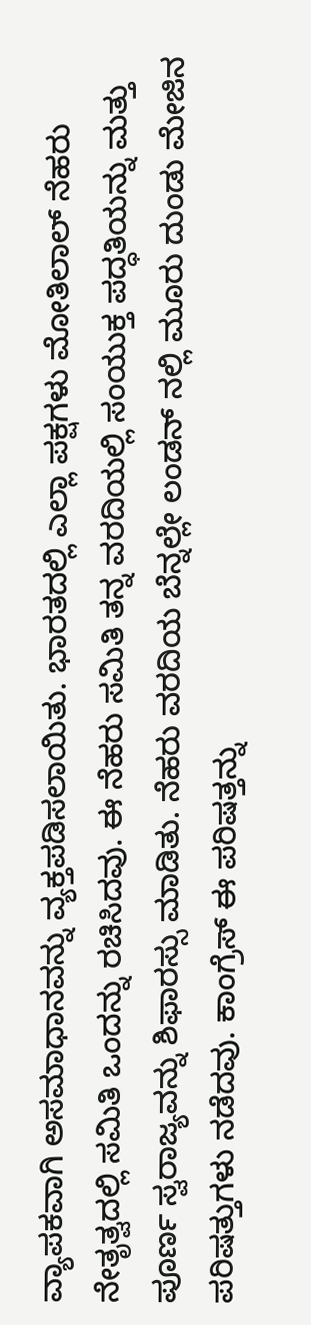ವ್ಯಾಪಕವಾಗಿ ಅಸಮಾಧಾನವನ್ನು ವ್ಯಕ್ತಪಡಿಸಲಾಯಿತು. ಭಾರತದಲ್ಲಿ ಎಲ್ಲಾ ಪಕ್ಷಗಳು ಮೋತಿಲಾಲ್ ನೆಹರು ನೇತೃತ್ವದಲ್ಲಿ ಸಮಿತಿ ಒಂದನ್ನು ರಚಿಸಿದವು. ಈ ನೆಹರು ಸಮಿತಿ ತನ್ನ ವರದಿಯಲ್ಲಿ ಸಂಯುಕ್ತ ಪದ್ಧತಿಯನ್ನು ಮತ್ತು ಪೂರ್ಣ ಸ್ವರಾಜ್ಯವನ್ನು ಶಿಫಾರಸ್ಸು ಮಾಡಿತು. ನೆಹರು ವರದಿಯ ಬೆನ್ನಲ್ಲೇ ಲಂಡನ್ ನಲ್ಲಿ ಮೂರು ದುಂಡು ಮೇಜಿನ ಪರಿಷತ್ತುಗಳು ನಡೆದವು. ಕಾಂಗ್ರೆಸ್ ಈ ಪರಿಷತ್ತನ್ನು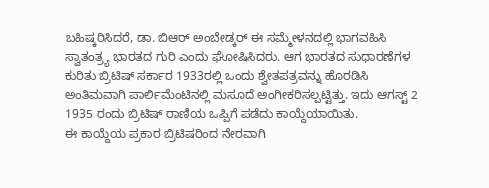ಬಹಿಷ್ಕರಿಸಿದರೆ, ಡಾ. ಬಿಆರ್ ಅಂಬೇಡ್ಕರ್ ಈ ಸಮ್ಮೇಳನದಲ್ಲಿ ಭಾಗವಹಿಸಿ ಸ್ವಾತಂತ್ರ್ಯ ಭಾರತದ ಗುರಿ ಎಂದು ಘೋಷಿಸಿದರು. ಆಗ ಭಾರತದ ಸುಧಾರಣೆಗಳ ಕುರಿತು ಬ್ರಿಟಿಷ್ ಸರ್ಕಾರ 1933ರಲ್ಲಿ ಒಂದು ಶ್ವೇತಪತ್ರವನ್ನು ಹೊರಡಿಸಿ ಅಂತಿಮವಾಗಿ ಪಾರ್ಲಿಮೆಂಟಿನಲ್ಲಿ ಮಸೂದೆ ಅಂಗೀಕರಿಸಲ್ಪಟ್ಟಿತ್ತು. ಇದು ಆಗಸ್ಟ್ 2 1935 ರಂದು ಬ್ರಿಟಿಷ್ ರಾಣಿಯ ಒಪ್ಪಿಗೆ ಪಡೆದು ಕಾಯ್ದೆಯಾಯಿತು.
ಈ ಕಾಯ್ದೆಯ ಪ್ರಕಾರ ಬ್ರಿಟಿಷರಿಂದ ನೇರವಾಗಿ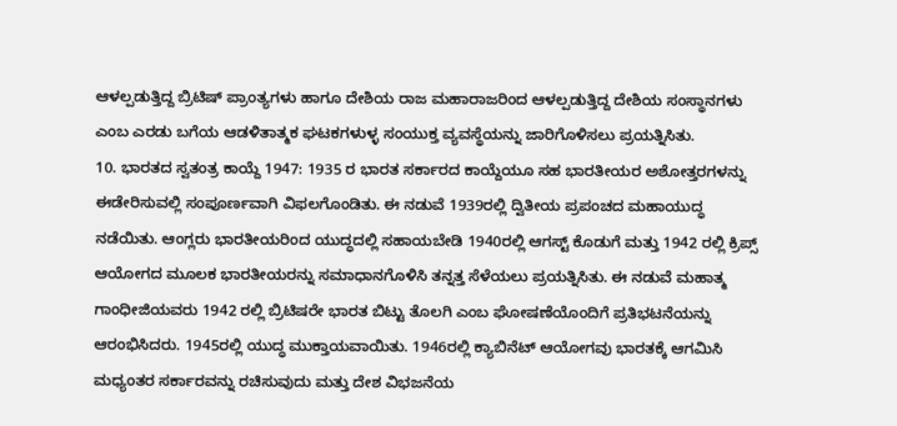ಆಳಲ್ಪಡುತ್ತಿದ್ದ ಬ್ರಿಟಿಷ್ ಪ್ರಾಂತ್ಯಗಳು ಹಾಗೂ ದೇಶಿಯ ರಾಜ ಮಹಾರಾಜರಿಂದ ಆಳಲ್ಪಡುತ್ತಿದ್ದ ದೇಶಿಯ ಸಂಸ್ಥಾನಗಳು ಎಂಬ ಎರಡು ಬಗೆಯ ಆಡಳಿತಾತ್ಮಕ ಘಟಕಗಳುಳ್ಳ ಸಂಯುಕ್ತ ವ್ಯವಸ್ಥೆಯನ್ನು ಜಾರಿಗೊಳಿಸಲು ಪ್ರಯತ್ನಿಸಿತು.
10. ಭಾರತದ ಸ್ವತಂತ್ರ ಕಾಯ್ದೆ 1947: 1935 ರ ಭಾರತ ಸರ್ಕಾರದ ಕಾಯ್ದೆಯೂ ಸಹ ಭಾರತೀಯರ ಅಶೋತ್ತರಗಳನ್ನು ಈಡೇರಿಸುವಲ್ಲಿ ಸಂಪೂರ್ಣವಾಗಿ ವಿಫಲಗೊಂಡಿತು. ಈ ನಡುವೆ 1939ರಲ್ಲಿ ದ್ವಿತೀಯ ಪ್ರಪಂಚದ ಮಹಾಯುದ್ಧ ನಡೆಯಿತು. ಆಂಗ್ಲರು ಭಾರತೀಯರಿಂದ ಯುದ್ಧದಲ್ಲಿ ಸಹಾಯಬೇಡಿ 1940ರಲ್ಲಿ ಆಗಸ್ಟ್ ಕೊಡುಗೆ ಮತ್ತು 1942 ರಲ್ಲಿ ಕ್ರಿಪ್ಸ್ ಆಯೋಗದ ಮೂಲಕ ಭಾರತೀಯರನ್ನು ಸಮಾಧಾನಗೊಳಿಸಿ ತನ್ನತ್ತ ಸೆಳೆಯಲು ಪ್ರಯತ್ನಿಸಿತು. ಈ ನಡುವೆ ಮಹಾತ್ಮ ಗಾಂಧೀಜಿಯವರು 1942 ರಲ್ಲಿ ಬ್ರಿಟಿಷರೇ ಭಾರತ ಬಿಟ್ಟು ತೊಲಗಿ ಎಂಬ ಘೋಷಣೆಯೊಂದಿಗೆ ಪ್ರತಿಭಟನೆಯನ್ನು ಆರಂಭಿಸಿದರು. 1945ರಲ್ಲಿ ಯುದ್ಧ ಮುಕ್ತಾಯವಾಯಿತು. 1946ರಲ್ಲಿ ಕ್ಯಾಬಿನೆಟ್ ಆಯೋಗವು ಭಾರತಕ್ಕೆ ಆಗಮಿಸಿ ಮಧ್ಯಂತರ ಸರ್ಕಾರವನ್ನು ರಚಿಸುವುದು ಮತ್ತು ದೇಶ ವಿಭಜನೆಯ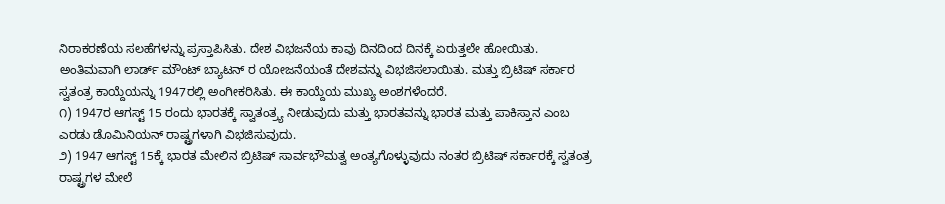ನಿರಾಕರಣೆಯ ಸಲಹೆಗಳನ್ನು ಪ್ರಸ್ತಾಪಿಸಿತು. ದೇಶ ವಿಭಜನೆಯ ಕಾವು ದಿನದಿಂದ ದಿನಕ್ಕೆ ಏರುತ್ತಲೇ ಹೋಯಿತು. ಅಂತಿಮವಾಗಿ ಲಾರ್ಡ್ ಮೌಂಟ್ ಬ್ಯಾಟನ್ ರ ಯೋಜನೆಯಂತೆ ದೇಶವನ್ನು ವಿಭಜಿಸಲಾಯಿತು. ಮತ್ತು ಬ್ರಿಟಿಷ್ ಸರ್ಕಾರ ಸ್ವತಂತ್ರ ಕಾಯ್ದೆಯನ್ನು 1947ರಲ್ಲಿ ಅಂಗೀಕರಿಸಿತು. ಈ ಕಾಯ್ದೆಯ ಮುಖ್ಯ ಅಂಶಗಳೆಂದರೆ.
೧) 1947ರ ಆಗಸ್ಟ್ 15 ರಂದು ಭಾರತಕ್ಕೆ ಸ್ವಾತಂತ್ರ್ಯ ನೀಡುವುದು ಮತ್ತು ಭಾರತವನ್ನು ಭಾರತ ಮತ್ತು ಪಾಕಿಸ್ತಾನ ಎಂಬ ಎರಡು ಡೊಮಿನಿಯನ್ ರಾಷ್ಟ್ರಗಳಾಗಿ ವಿಭಜಿಸುವುದು.
೨) 1947 ಆಗಸ್ಟ್ 15ಕ್ಕೆ ಭಾರತ ಮೇಲಿನ ಬ್ರಿಟಿಷ್ ಸಾರ್ವಭೌಮತ್ವ ಅಂತ್ಯಗೊಳ್ಳುವುದು ನಂತರ ಬ್ರಿಟಿಷ್ ಸರ್ಕಾರಕ್ಕೆ ಸ್ವತಂತ್ರ ರಾಷ್ಟ್ರಗಳ ಮೇಲೆ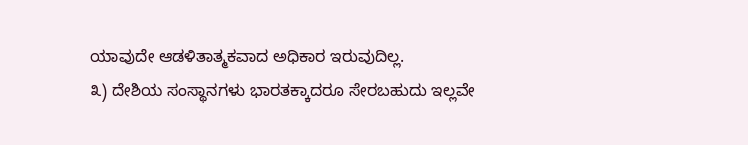ಯಾವುದೇ ಆಡಳಿತಾತ್ಮಕವಾದ ಅಧಿಕಾರ ಇರುವುದಿಲ್ಲ.
೩) ದೇಶಿಯ ಸಂಸ್ಥಾನಗಳು ಭಾರತಕ್ಕಾದರೂ ಸೇರಬಹುದು ಇಲ್ಲವೇ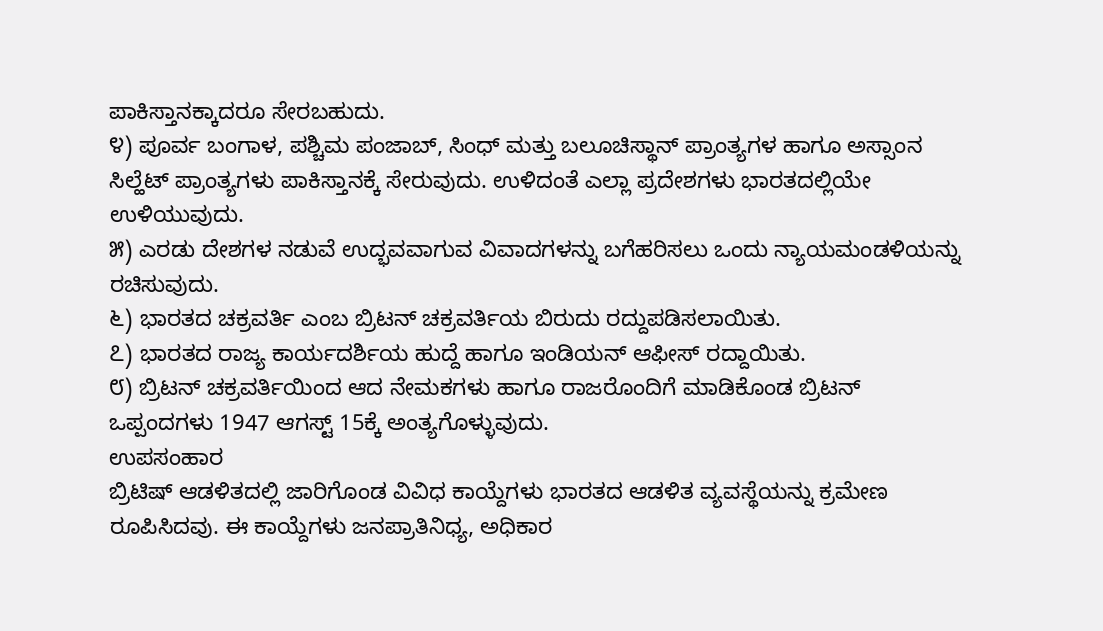ಪಾಕಿಸ್ತಾನಕ್ಕಾದರೂ ಸೇರಬಹುದು.
೪) ಪೂರ್ವ ಬಂಗಾಳ, ಪಶ್ಚಿಮ ಪಂಜಾಬ್, ಸಿಂಧ್ ಮತ್ತು ಬಲೂಚಿಸ್ಥಾನ್ ಪ್ರಾಂತ್ಯಗಳ ಹಾಗೂ ಅಸ್ಸಾಂನ ಸಿಲ್ಹೆಟ್ ಪ್ರಾಂತ್ಯಗಳು ಪಾಕಿಸ್ತಾನಕ್ಕೆ ಸೇರುವುದು. ಉಳಿದಂತೆ ಎಲ್ಲಾ ಪ್ರದೇಶಗಳು ಭಾರತದಲ್ಲಿಯೇ ಉಳಿಯುವುದು.
೫) ಎರಡು ದೇಶಗಳ ನಡುವೆ ಉದ್ಭವವಾಗುವ ವಿವಾದಗಳನ್ನು ಬಗೆಹರಿಸಲು ಒಂದು ನ್ಯಾಯಮಂಡಳಿಯನ್ನು ರಚಿಸುವುದು.
೬) ಭಾರತದ ಚಕ್ರವರ್ತಿ ಎಂಬ ಬ್ರಿಟನ್ ಚಕ್ರವರ್ತಿಯ ಬಿರುದು ರದ್ದುಪಡಿಸಲಾಯಿತು.
೭) ಭಾರತದ ರಾಜ್ಯ ಕಾರ್ಯದರ್ಶಿಯ ಹುದ್ದೆ ಹಾಗೂ ಇಂಡಿಯನ್ ಆಫೀಸ್ ರದ್ದಾಯಿತು.
೮) ಬ್ರಿಟನ್ ಚಕ್ರವರ್ತಿಯಿಂದ ಆದ ನೇಮಕಗಳು ಹಾಗೂ ರಾಜರೊಂದಿಗೆ ಮಾಡಿಕೊಂಡ ಬ್ರಿಟನ್ ಒಪ್ಪಂದಗಳು 1947 ಆಗಸ್ಟ್ 15ಕ್ಕೆ ಅಂತ್ಯಗೊಳ್ಳುವುದು.
ಉಪಸಂಹಾರ
ಬ್ರಿಟಿಷ್ ಆಡಳಿತದಲ್ಲಿ ಜಾರಿಗೊಂಡ ವಿವಿಧ ಕಾಯ್ದೆಗಳು ಭಾರತದ ಆಡಳಿತ ವ್ಯವಸ್ಥೆಯನ್ನು ಕ್ರಮೇಣ ರೂಪಿಸಿದವು. ಈ ಕಾಯ್ದೆಗಳು ಜನಪ್ರಾತಿನಿಧ್ಯ, ಅಧಿಕಾರ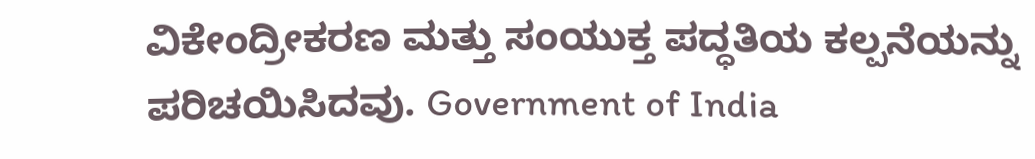ವಿಕೇಂದ್ರೀಕರಣ ಮತ್ತು ಸಂಯುಕ್ತ ಪದ್ಧತಿಯ ಕಲ್ಪನೆಯನ್ನು ಪರಿಚಯಿಸಿದವು. Government of India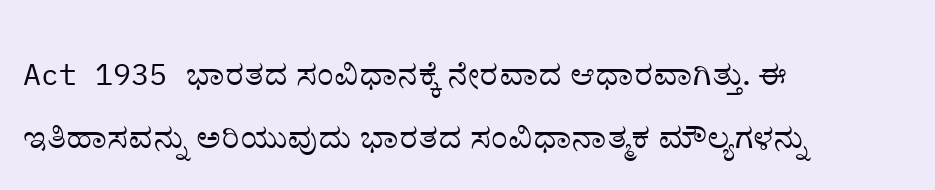Act 1935 ಭಾರತದ ಸಂವಿಧಾನಕ್ಕೆ ನೇರವಾದ ಆಧಾರವಾಗಿತ್ತು. ಈ ಇತಿಹಾಸವನ್ನು ಅರಿಯುವುದು ಭಾರತದ ಸಂವಿಧಾನಾತ್ಮಕ ಮೌಲ್ಯಗಳನ್ನು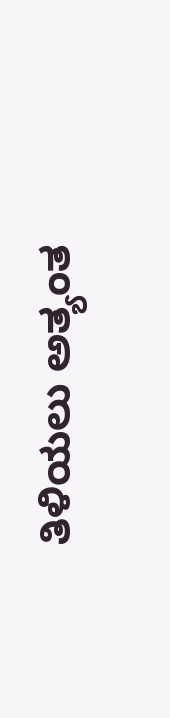ತಿಳಿಯಲು ಅತ್ಯಂತ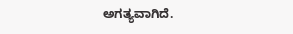ಅಗತ್ಯವಾಗಿದೆ.